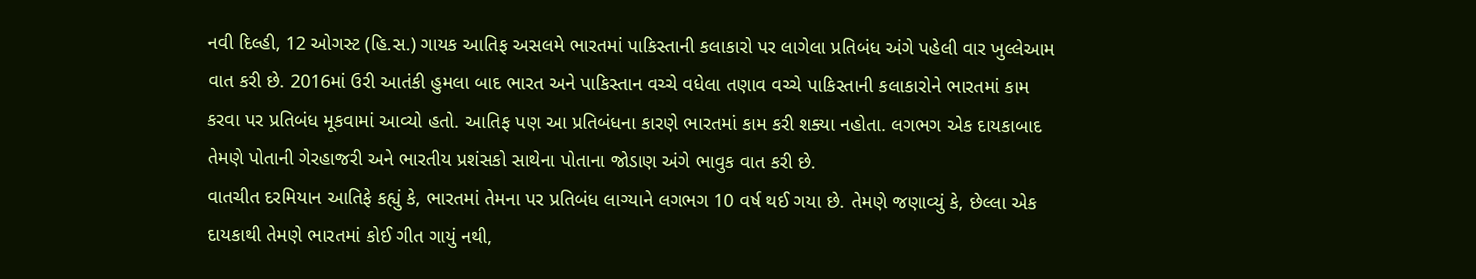નવી દિલ્હી, 12 ઓગસ્ટ (હિ.સ.) ગાયક આતિફ અસલમે ભારતમાં પાકિસ્તાની કલાકારો પર લાગેલા પ્રતિબંધ અંગે પહેલી વાર ખુલ્લેઆમ વાત કરી છે. 2016માં ઉરી આતંકી હુમલા બાદ ભારત અને પાકિસ્તાન વચ્ચે વધેલા તણાવ વચ્ચે પાકિસ્તાની કલાકારોને ભારતમાં કામ કરવા પર પ્રતિબંધ મૂકવામાં આવ્યો હતો. આતિફ પણ આ પ્રતિબંધના કારણે ભારતમાં કામ કરી શક્યા નહોતા. લગભગ એક દાયકાબાદ તેમણે પોતાની ગેરહાજરી અને ભારતીય પ્રશંસકો સાથેના પોતાના જોડાણ અંગે ભાવુક વાત કરી છે.
વાતચીત દરમિયાન આતિફે કહ્યું કે, ભારતમાં તેમના પર પ્રતિબંધ લાગ્યાને લગભગ 10 વર્ષ થઈ ગયા છે. તેમણે જણાવ્યું કે, છેલ્લા એક દાયકાથી તેમણે ભારતમાં કોઈ ગીત ગાયું નથી,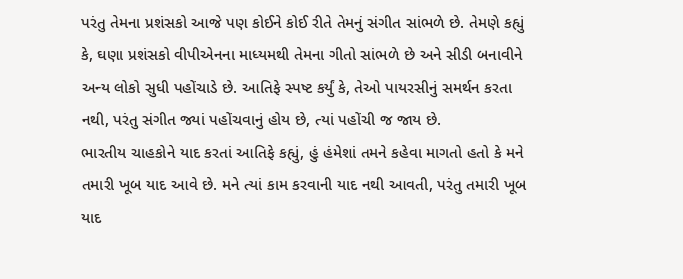પરંતુ તેમના પ્રશંસકો આજે પણ કોઈને કોઈ રીતે તેમનું સંગીત સાંભળે છે. તેમણે કહ્યું કે, ઘણા પ્રશંસકો વીપીએનના માધ્યમથી તેમના ગીતો સાંભળે છે અને સીડી બનાવીને અન્ય લોકો સુધી પહોંચાડે છે. આતિફે સ્પષ્ટ કર્યું કે, તેઓ પાયરસીનું સમર્થન કરતા નથી, પરંતુ સંગીત જ્યાં પહોંચવાનું હોય છે, ત્યાં પહોંચી જ જાય છે.
ભારતીય ચાહકોને યાદ કરતાં આતિફે કહ્યું, હું હંમેશાં તમને કહેવા માગતો હતો કે મને તમારી ખૂબ યાદ આવે છે. મને ત્યાં કામ કરવાની યાદ નથી આવતી, પરંતુ તમારી ખૂબ યાદ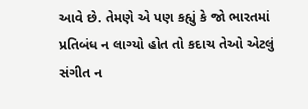આવે છે. તેમણે એ પણ કહ્યું કે જો ભારતમાં પ્રતિબંધ ન લાગ્યો હોત તો કદાચ તેઓ એટલું સંગીત ન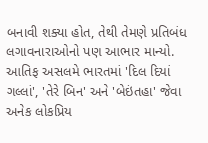બનાવી શક્યા હોત, તેથી તેમણે પ્રતિબંધ લગાવનારાઓનો પણ આભાર માન્યો.
આતિફ અસલમે ભારતમાં 'દિલ દિયાં ગલ્લાં', 'તેરે બિન' અને 'બેઇંતહા' જેવા અનેક લોકપ્રિય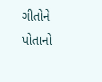ગીતોને પોતાનો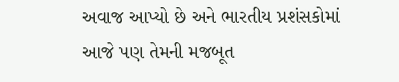અવાજ આપ્યો છે અને ભારતીય પ્રશંસકોમાં આજે પણ તેમની મજબૂત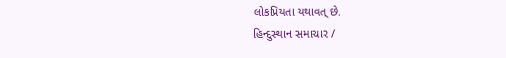લોકપ્રિયતા યથાવત્ છે.
હિન્દુસ્થાન સમાચાર /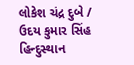લોકેશ ચંદ્ર દુબે / ઉદય કુમાર સિંહ
હિન્દુસ્થાન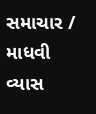સમાચાર / માધવી વ્યાસ